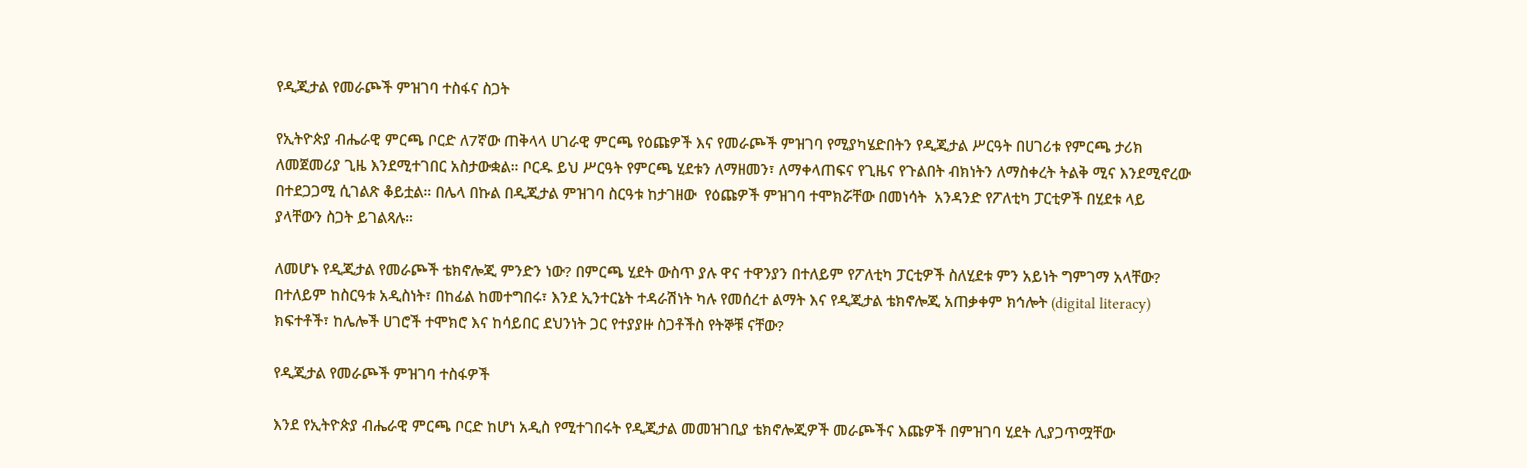የዲጂታል የመራጮች ምዝገባ ተስፋና ስጋት

የኢትዮጵያ ብሔራዊ ምርጫ ቦርድ ለ7ኛው ጠቅላላ ሀገራዊ ምርጫ የዕጩዎች እና የመራጮች ምዝገባ የሚያካሄድበትን የዲጂታል ሥርዓት በሀገሪቱ የምርጫ ታሪክ ለመጀመሪያ ጊዜ እንደሚተገበር አስታውቋል። ቦርዱ ይህ ሥርዓት የምርጫ ሂደቱን ለማዘመን፣ ለማቀላጠፍና የጊዜና የጉልበት ብክነትን ለማስቀረት ትልቅ ሚና እንደሚኖረው በተደጋጋሚ ሲገልጽ ቆይቷል። በሌላ በኩል በዲጂታል ምዝገባ ስርዓቱ ከታገዘው  የዕጩዎች ምዝገባ ተሞክሯቸው በመነሳት  አንዳንድ የፖለቲካ ፓርቲዎች በሂደቱ ላይ ያላቸውን ስጋት ይገልጻሉ።

ለመሆኑ የዲጂታል የመራጮች ቴክኖሎጂ ምንድን ነው? በምርጫ ሂደት ውስጥ ያሉ ዋና ተዋንያን በተለይም የፖለቲካ ፓርቲዎች ስለሂደቱ ምን አይነት ግምገማ አላቸው? በተለይም ከስርዓቱ አዲስነት፣ በከፊል ከመተግበሩ፣ እንደ ኢንተርኔት ተዳራሽነት ካሉ የመሰረተ ልማት እና የዲጂታል ቴክኖሎጂ አጠቃቀም ክኅሎት (digital literacy) ክፍተቶች፣ ከሌሎች ሀገሮች ተሞክሮ እና ከሳይበር ደህንነት ጋር የተያያዙ ስጋቶችስ የትኞቹ ናቸው?

የዲጂታል የመራጮች ምዝገባ ተስፋዎች

እንደ የኢትዮጵያ ብሔራዊ ምርጫ ቦርድ ከሆነ አዲስ የሚተገበሩት የዲጂታል መመዝገቢያ ቴክኖሎጂዎች መራጮችና እጩዎች በምዝገባ ሂደት ሊያጋጥሟቸው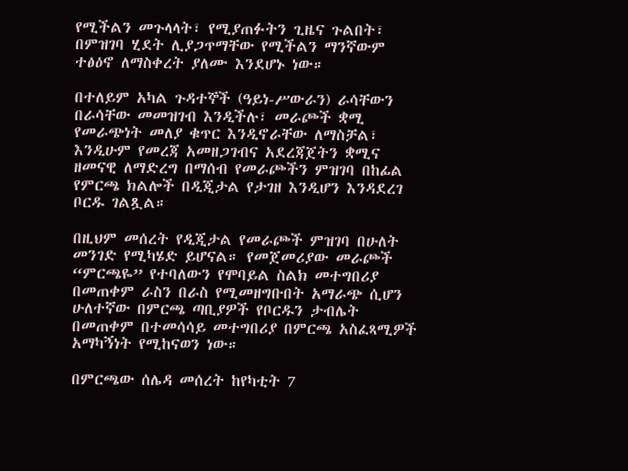የሚችልን መጉላላት፣ የሚያጠፉትን ጊዜና ጉልበት፣ በምዝገባ ሂደት ሊያጋጥማቸው የሚችልን ማንኛውም ተፅዕኖ ለማስቀረት ያለሙ እንደሆኑ ነው።

በተለይም አካል ጉዳተኞች (ዓይነ-ሥውራን) ራሳቸውን በራሳቸው መመዝገብ እንዲችሉ፣ መራጮች ቋሚ የመራጭነት መለያ ቁጥር እንዲኖራቸው ለማስቻል፣ እንዲሁም የመረጃ አመዘጋገብና አደረጃጀትን ቋሚና ዘመናዊ ለማድረግ በማሰብ የመራጮችን ምዝገባ በከፊል የምርጫ ክልሎች በዲጂታል የታገዘ እንዲሆን እንዳደረገ ቦርዱ ገልጿል።

በዚህም መሰረት የዲጂታል የመራጮች ምዝገባ በሁለት መንገድ የሚካሄድ ይሆናል። የመጀመሪያው መራጮች “ምርጫዬ” የተባለውን የሞባይል ስልክ መተግበሪያ በመጠቀም ራስን በራስ የሚመዘግቡበት አማራጭ ሲሆን ሁለተኛው በምርጫ ጣቢያዎች የቦርዱን ታብሌት በመጠቀም በተመሳሳይ መተግበሪያ በምርጫ አስፈጻሚዎች አማካኝነት የሚከናወን ነው።

በምርጫው ሰሌዳ መሰረት ከየካቲት 7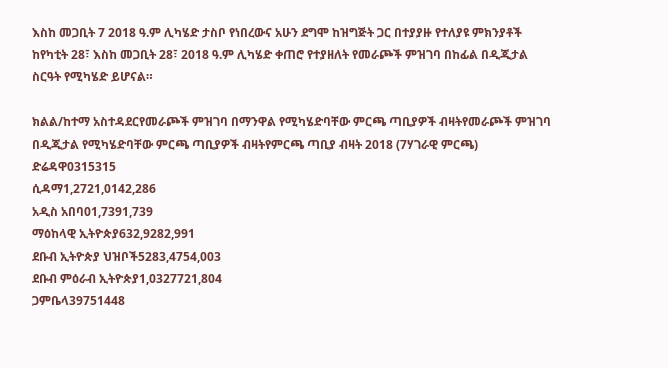እስከ መጋቢት 7 2018 ዓ.ም ሊካሄድ ታስቦ የነበረውና አሁን ደግሞ ከዝግጅት ጋር በተያያዙ የተለያዩ ምክንያቶች ከየካቲት 28፣ እስከ መጋቢት 28፣ 2018 ዓ.ም ሊካሄድ ቀጠሮ የተያዘለት የመራጮች ምዝገባ በከፊል በዲጂታል ስርዓት የሚካሄድ ይሆናል።

ክልል/ከተማ አስተዳደርየመራጮች ምዝገባ በማንዋል የሚካሄድባቸው ምርጫ ጣቢያዎች ብዛትየመራጮች ምዝገባ በዲጂታል የሚካሄድባቸው ምርጫ ጣቢያዎች ብዛትየምርጫ ጣቢያ ብዛት 2018 (7ሃገራዊ ምርጫ)
ድሬዳዋ0315315
ሲዳማ1,2721,0142,286
አዲስ አበባ01,7391,739
ማዕከላዊ ኢትዮጵያ632,9282,991
ደቡብ ኢትዮጵያ ህዝቦች5283,4754,003
ደቡብ ምዕራብ ኢትዮጵያ1,0327721,804
ጋምቤላ39751448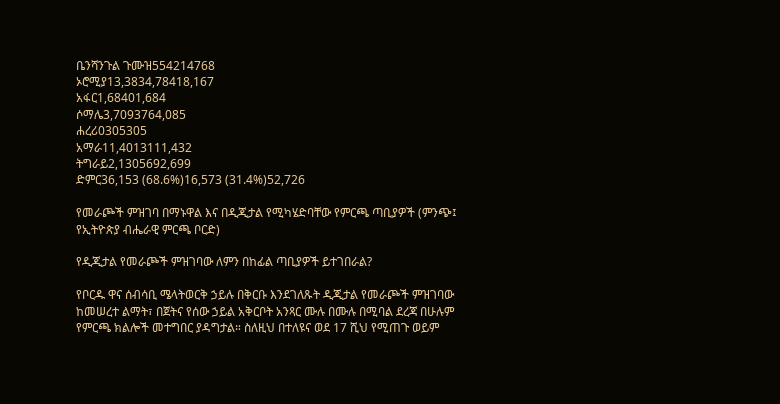ቤንሻንጉል ጉሙዝ554214768
ኦሮሚያ13,3834,78418,167
አፋር1,68401,684
ሶማሌ3,7093764,085
ሐረሪ0305305
አማራ11,4013111,432
ትግራይ2,1305692,699
ድምር36,153 (68.6%)16,573 (31.4%)52,726

የመራጮች ምዝገባ በማኑዋል እና በዲጂታል የሚካሄድባቸው የምርጫ ጣቢያዎች (ምንጭ፤ የኢትዮጵያ ብሔራዊ ምርጫ ቦርድ)

የዲጂታል የመራጮች ምዝገባው ለምን በከፊል ጣቢያዎች ይተገበራል?

የቦርዱ ዋና ሰብሳቢ ሜላትወርቅ ኃይሉ በቅርቡ እንደገለጹት ዲጂታል የመራጮች ምዝገባው ከመሠረተ ልማት፣ በጀትና የሰው ኃይል አቅርቦት አንጻር ሙሉ በሙሉ በሚባል ደረጃ በሁሉም የምርጫ ክልሎች መተግበር ያዳግታል። ስለዚህ በተለዩና ወደ 17 ሺህ የሚጠጉ ወይም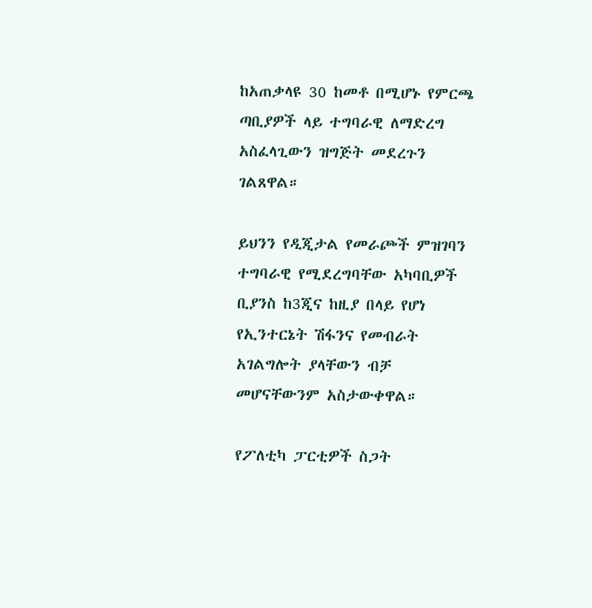ከአጠቃላዩ 30 ከመቶ በሚሆኑ የምርጫ ጣቢያዎች ላይ ተግባራዊ ለማድረግ አስፈላጊውን ዝግጅት መደረጉን ገልጸዋል።

ይህንን የዲጂታል የመራጮች ምዝገባን ተግባራዊ የሚደረግባቸው አካባቢዎች ቢያንስ ከ3ጂና ከዚያ በላይ የሆነ የኢንተርኔት ሽፋንና የመብራት አገልግሎት ያላቸውን ብቻ መሆናቸውንም አስታውቀዋል።

የፖለቲካ ፓርቲዎች ስጋት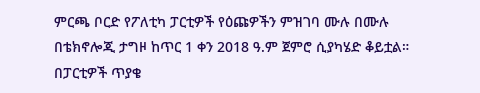ምርጫ ቦርድ የፖለቲካ ፓርቲዎች የዕጩዎችን ምዝገባ ሙሉ በሙሉ በቴክኖሎጂ ታግዞ ከጥር 1 ቀን 2018 ዓ.ም ጀምሮ ሲያካሄድ ቆይቷል። በፓርቲዎች ጥያቄ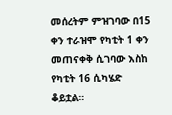መሰረትም ምዝገባው በ15 ቀን ተራዝሞ የካቲት 1 ቀን መጠናቀቅ ሲገባው እስከ የካቲት 16 ሲካሄድ ቆይቷል።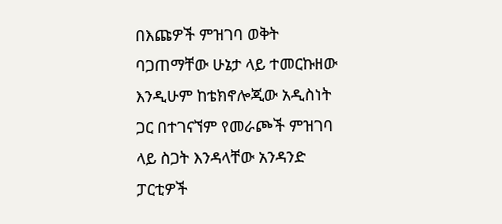በእጩዎች ምዝገባ ወቅት ባጋጠማቸው ሁኔታ ላይ ተመርኩዘው እንዲሁም ከቴክኖሎጂው አዲስነት ጋር በተገናኘም የመራጮች ምዝገባ ላይ ስጋት እንዳላቸው አንዳንድ ፓርቲዎች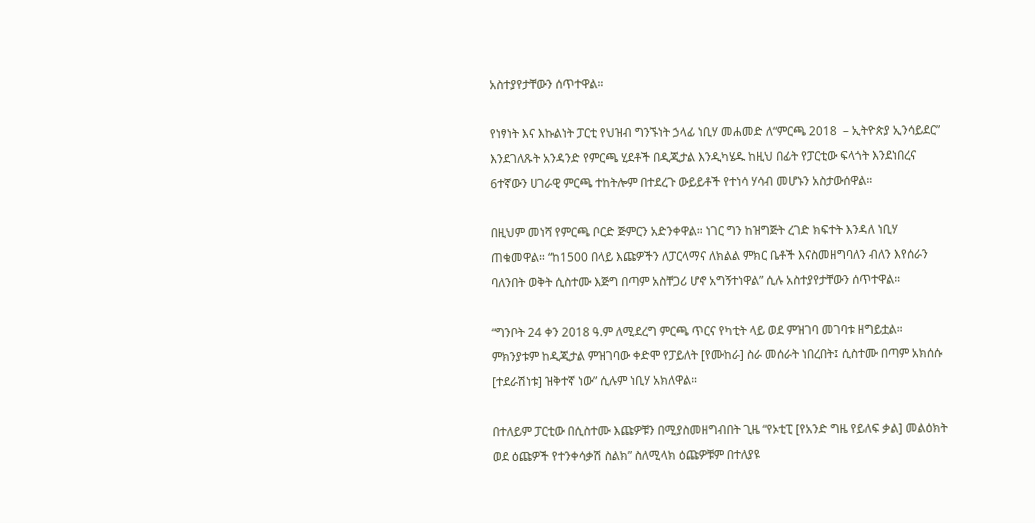አስተያየታቸውን ሰጥተዋል።

የነፃነት እና እኩልነት ፓርቲ የህዝብ ግንኙነት ኃላፊ ነቢሃ መሐመድ ለ“ምርጫ 2018  – ኢትዮጵያ ኢንሳይደር” እንደገለጹት አንዳንድ የምርጫ ሂደቶች በዲጂታል እንዲካሄዱ ከዚህ በፊት የፓርቲው ፍላጎት እንደነበረና 6ተኛውን ሀገራዊ ምርጫ ተከትሎም በተደረጉ ውይይቶች የተነሳ ሃሳብ መሆኑን አስታውሰዋል።

በዚህም መነሻ የምርጫ ቦርድ ጅምርን አድንቀዋል። ነገር ግን ከዝግጅት ረገድ ክፍተት እንዳለ ነቢሃ ጠቁመዋል። “ከ1500 በላይ እጩዎችን ለፓርላማና ለክልል ምክር ቤቶች እናስመዘግባለን ብለን እየሰራን ባለንበት ወቅት ሲስተሙ እጅግ በጣም አስቸጋሪ ሆኖ አግኝተነዋል” ሲሉ አስተያየታቸውን ሰጥተዋል።

“ግንቦት 24 ቀን 2018 ዓ.ም ለሚደረግ ምርጫ ጥርና የካቲት ላይ ወደ ምዝገባ መገባቱ ዘግይቷል። ምክንያቱም ከዲጂታል ምዝገባው ቀድሞ የፓይለት [የሙከራ] ስራ መሰራት ነበረበት፤ ሲስተሙ በጣም አክሰሱ [ተደራሽነቱ] ዝቅተኛ ነው” ሲሉም ነቢሃ አክለዋል።

በተለይም ፓርቲው በሲስተሙ እጩዎቹን በሚያስመዘግብበት ጊዜ “የኦቲፒ [የአንድ ግዜ የይለፍ ቃል] መልዕክት ወደ ዕጩዎች የተንቀሳቃሽ ስልክ” ስለሚላክ ዕጩዎቹም በተለያዩ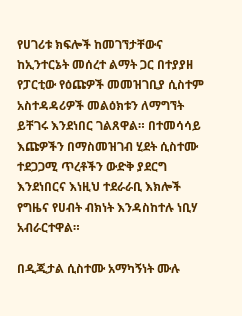የሀገሪቱ ክፍሎች ከመገኘታቸውና ከኢንተርኔት መሰረተ ልማት ጋር በተያያዘ የፓርቲው የዕጩዎች መመዝገቢያ ሲስተም አስተዳዳሪዎች መልዕክቱን ለማግኘት ይቸገሩ እንደነበር ገልጸዋል። በተመሳሳይ እጩዎችን በማስመዝገብ ሂደት ሲስተሙ ተደጋጋሚ ጥረቶችን ውድቅ ያደርግ እንደነበርና እነዚህ ተደራራቢ እክሎች የግዜና የሀብት ብክነት እንዳስከተሉ ነቢሃ አብራርተዋል።

በዲጂታል ሲስተሙ አማካኝነት ሙሉ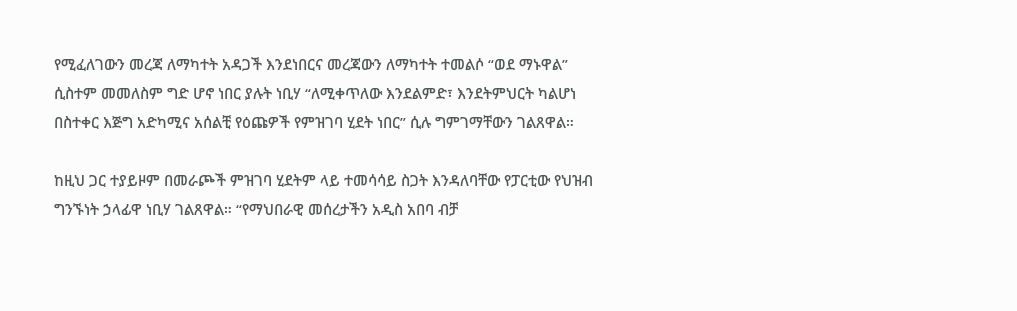የሚፈለገውን መረጃ ለማካተት አዳጋች እንደነበርና መረጃውን ለማካተት ተመልሶ “ወደ ማኑዋል” ሲስተም መመለስም ግድ ሆኖ ነበር ያሉት ነቢሃ “ለሚቀጥለው እንደልምድ፣ እንደትምህርት ካልሆነ በስተቀር እጅግ አድካሚና አሰልቺ የዕጩዎች የምዝገባ ሂደት ነበር” ሲሉ ግምገማቸውን ገልጸዋል።

ከዚህ ጋር ተያይዞም በመራጮች ምዝገባ ሂደትም ላይ ተመሳሳይ ስጋት እንዳለባቸው የፓርቲው የህዝብ ግንኙነት ኃላፊዋ ነቢሃ ገልጸዋል። “የማህበራዊ መሰረታችን አዲስ አበባ ብቻ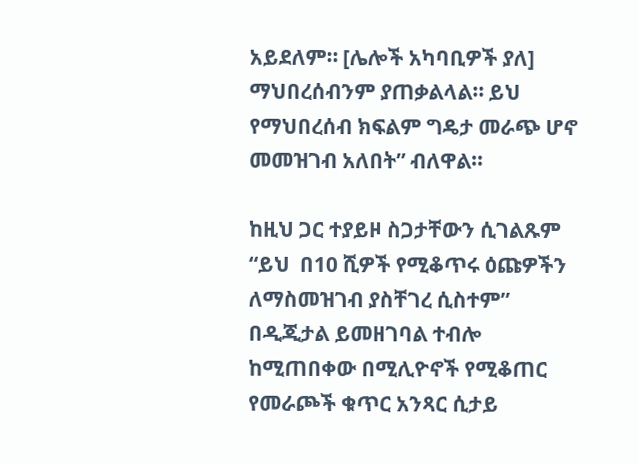አይደለም። [ሌሎች አካባቢዎች ያለ] ማህበረሰብንም ያጠቃልላል። ይህ የማህበረሰብ ክፍልም ግዴታ መራጭ ሆኖ መመዝገብ አለበት” ብለዋል።

ከዚህ ጋር ተያይዞ ስጋታቸውን ሲገልጹም “ይህ  በ10 ሺዎች የሚቆጥሩ ዕጩዎችን ለማስመዝገብ ያስቸገረ ሲስተም” በዲጂታል ይመዘገባል ተብሎ ከሚጠበቀው በሚሊዮኖች የሚቆጠር የመራጮች ቁጥር አንጻር ሲታይ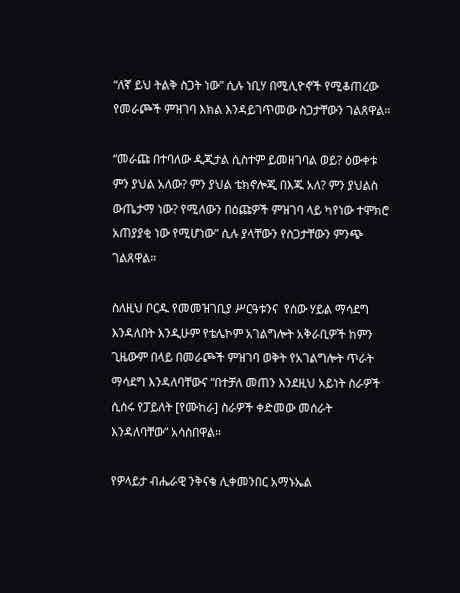“ለኛ ይህ ትልቅ ስጋት ነው” ሲሉ ነቢሃ በሚሊዮኖች የሚቆጠረው የመራጮች ምዝገባ እክል እንዳይገጥመው ስጋታቸውን ገልጸዋል።

“መራጩ በተባለው ዲጂታል ሲስተም ይመዘገባል ወይ? ዕውቀቱ ምን ያህል አለው? ምን ያህል ቴክኖሎጂ በእጁ አለ? ምን ያህልስ ውጤታማ ነው? የሚለውን በዕጩዎች ምዝገባ ላይ ካየነው ተሞክሮ አጠያያቂ ነው የሚሆነው” ሲሉ ያላቸውን የስጋታቸውን ምንጭ ገልጸዋል።

ስለዚህ ቦርዱ የመመዝገቢያ ሥርዓቱንና  የሰው ሃይል ማሳደግ እንዳለበት እንዲሁም የቴሌኮም አገልግሎት አቅራቢዎች ከምን ጊዜውም በላይ በመራጮች ምዝገባ ወቅት የአገልግሎት ጥራት ማሳደግ እንዳለባቸውና “በተቻለ መጠን እንደዚህ አይነት ስራዎች ሲሰሩ የፓይለት [የሙከራ] ስራዎች ቀድመው መሰራት እንዳለባቸው” አሳስበዋል።

የዎላይታ ብሔራዊ ንቅናቄ ሊቀመንበር አማኑኤል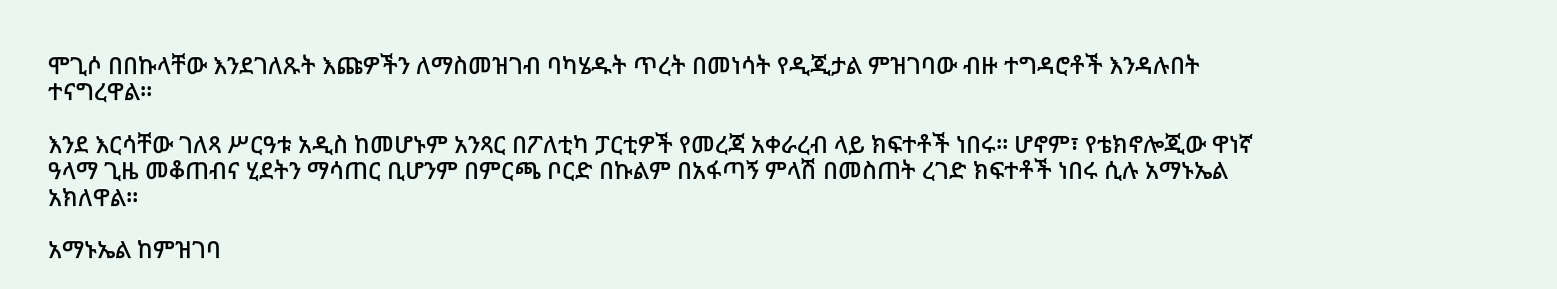ሞጊሶ በበኩላቸው እንደገለጹት እጩዎችን ለማስመዝገብ ባካሄዱት ጥረት በመነሳት የዲጂታል ምዝገባው ብዙ ተግዳሮቶች እንዳሉበት ተናግረዋል።

እንደ እርሳቸው ገለጻ ሥርዓቱ አዲስ ከመሆኑም አንጻር በፖለቲካ ፓርቲዎች የመረጃ አቀራረብ ላይ ክፍተቶች ነበሩ። ሆኖም፣ የቴክኖሎጂው ዋነኛ ዓላማ ጊዜ መቆጠብና ሂደትን ማሳጠር ቢሆንም በምርጫ ቦርድ በኩልም በአፋጣኝ ምላሽ በመስጠት ረገድ ክፍተቶች ነበሩ ሲሉ አማኑኤል አክለዋል።

አማኑኤል ከምዝገባ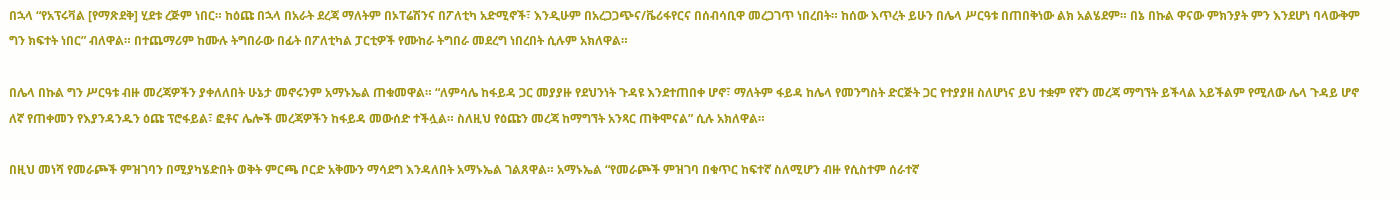በኋላ “የአፕሩቫል [የማጽደቅ] ሂደቱ ረጅም ነበር። ከዕጩ በኋላ በአራት ደረጃ ማለትም በኦፐሬሽንና በፖለቲካ አድሚኖች፣ እንዲሁም በአረጋጋጭና/ቬሪፋየርና በሰብሳቢዋ መረጋገጥ ነበረበት። ከሰው እጥረት ይሁን በሌላ ሥርዓቱ በጠበቅነው ልክ አልሄደም። በኔ በኩል ዋናው ምክንያት ምን እንደሆነ ባላውቅም ግን ክፍተት ነበር” ብለዋል። በተጨማሪም ከሙሉ ትግበራው በፊት በፖለቲካል ፓርቲዎች የሙከራ ትግበራ መደረግ ነበረበት ሲሉም አክለዋል።

በሌላ በኩል ግን ሥርዓቱ ብዙ መረጃዎችን ያቀለለበት ሁኔታ መኖሩንም አማኑኤል ጠቁመዋል። “ለምሳሌ ከፋይዳ ጋር መያያዙ የደህንነት ጉዳዩ እንደተጠበቀ ሆኖ፣ ማለትም ፋይዳ ከሌላ የመንግስት ድርጅት ጋር የተያያዘ ስለሆነና ይህ ተቋም የኛን መረጃ ማግኘት ይችላል አይችልም የሚለው ሌላ ጉዳይ ሆኖ ለኛ የጠቀመን የእያንዳንዱን ዕጩ ፕሮፋይል፣ ፎቶና ሌሎች መረጃዎችን ከፋይዳ መውሰድ ተችሏል። ስለዚህ የዕጩን መረጃ ከማግኘት አንጻር ጠቅሞናል” ሲሉ አክለዋል።

በዚህ መነሻ የመራጮች ምዝገባን በሚያካሄድበት ወቅት ምርጫ ቦርድ አቅሙን ማሳደግ እንዳለበት አማኑኤል ገልጸዋል። አማኑኤል “የመራጮች ምዝገባ በቁጥር ከፍተኛ ስለሚሆን ብዙ የሲስተም ሰራተኛ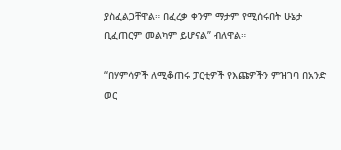ያስፈልጋቸዋል። በፈረቃ ቀንም ማታም የሚሰሩበት ሁኔታ ቢፈጠርም መልካም ይሆናል” ብለዋል።

“በሃምሳዎች ለሚቆጠሩ ፓርቲዎች የእጩዎችን ምዝገባ በአንድ ወር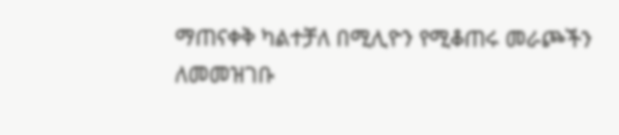ማጠናቀቅ ካልተቻለ በሚሊዮን የሚቆጠሩ መራጮችን ለመመዝገቡ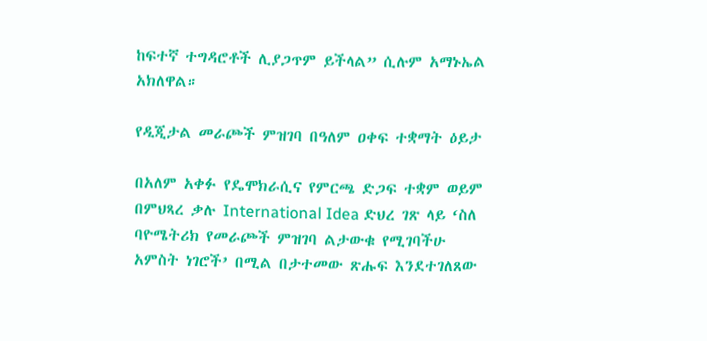ከፍተኛ ተግዳሮቶች ሊያጋጥም ይችላል” ሲሉም አማኑኤል አክለዋል።

የዲጂታል መራጮች ምዝገባ በዓለም ዐቀፍ ተቋማት ዕይታ

በአለም አቀፉ የዴሞክራሲና የምርጫ ድጋፍ ተቋም ወይም በምህጻረ ቃሉ International Idea ድህረ ገጽ ላይ ‘ስለ ባዮሜትሪክ የመራጮች ምዝገባ ልታውቁ የሚገባችሁ አምስት ነገሮች’ በሚል በታተመው ጽሑፍ እንደተገለጸው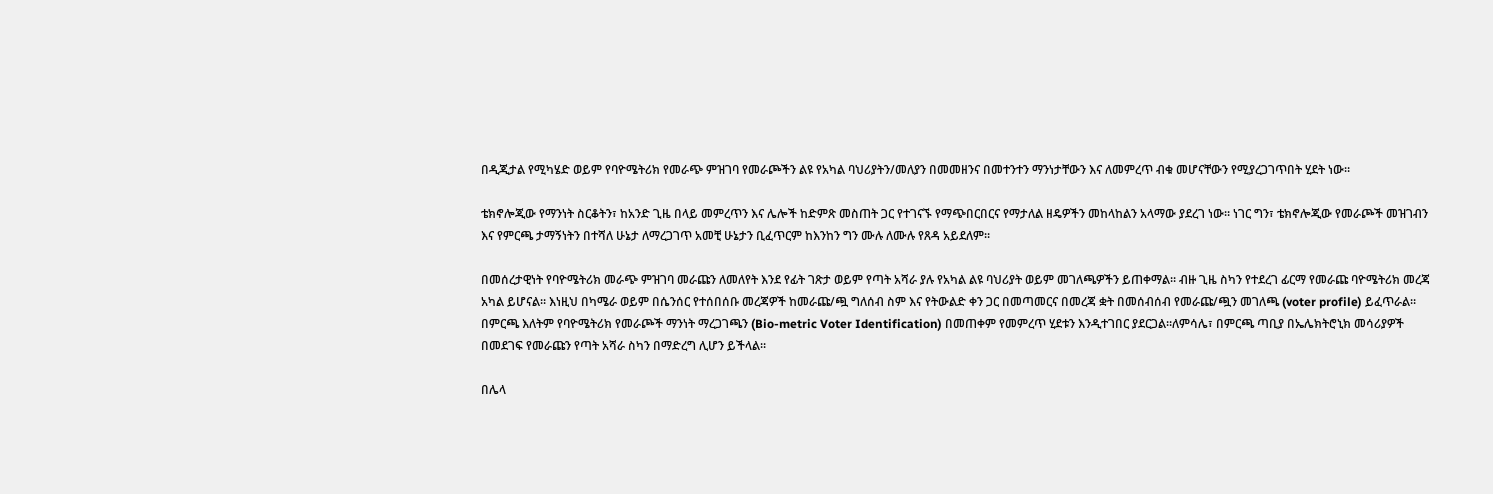በዲጂታል የሚካሄድ ወይም የባዮሜትሪክ የመራጭ ምዝገባ የመራጮችን ልዩ የአካል ባህሪያትን/መለያን በመመዘንና በመተንተን ማንነታቸውን እና ለመምረጥ ብቁ መሆናቸውን የሚያረጋገጥበት ሂደት ነው።

ቴክኖሎጂው የማንነት ስርቆትን፣ ከአንድ ጊዜ በላይ መምረጥን እና ሌሎች ከድምጽ መስጠት ጋር የተገናኙ የማጭበርበርና የማታለል ዘዴዎችን መከላከልን አላማው ያደረገ ነው። ነገር ግን፣ ቴክኖሎጂው የመራጮች መዝገብን እና የምርጫ ታማኝነትን በተሻለ ሁኔታ ለማረጋገጥ አመቺ ሁኔታን ቢፈጥርም ከእንከን ግን ሙሉ ለሙሉ የጸዳ አይደለም።

በመሰረታዊነት የባዮሜትሪክ መራጭ ምዝገባ መራጩን ለመለየት እንደ የፊት ገጽታ ወይም የጣት አሻራ ያሉ የአካል ልዩ ባህሪያት ወይም መገለጫዎችን ይጠቀማል። ብዙ ጊዜ ስካን የተደረገ ፊርማ የመራጩ ባዮሜትሪክ መረጃ አካል ይሆናል። እነዚህ በካሜራ ወይም በሴንሰር የተሰበሰቡ መረጃዎች ከመራጩ/ጯ ግለሰብ ስም እና የትውልድ ቀን ጋር በመጣመርና በመረጃ ቋት በመሰብሰብ የመራጩ/ጯን መገለጫ (voter profile) ይፈጥራል። በምርጫ እለትም የባዮሜትሪክ የመራጮች ማንነት ማረጋገጫን (Bio-metric Voter Identification) በመጠቀም የመምረጥ ሂደቱን እንዲተገበር ያደርጋል።ለምሳሌ፣ በምርጫ ጣቢያ በኤሌክትሮኒክ መሳሪያዎች በመደገፍ የመራጩን የጣት አሻራ ስካን በማድረግ ሊሆን ይችላል።

በሌላ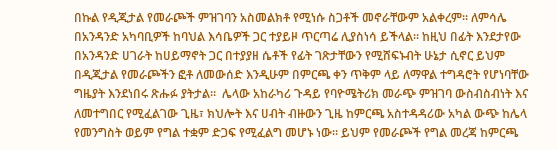በኩል የዲጂታል የመራጮች ምዝገባን አስመልክቶ የሚነሱ ስጋቶች መኖራቸውም አልቀረም። ለምሳሌ በአንዳንድ አካባቢዎች ከባህል እሳቤዎች ጋር ተያይዞ ጥርጣሬ ሊያስነሳ ይችላል። ከዚህ በፊት እንደታየው  በአንዳንድ ሀገራት ከሀይማኖት ጋር በተያያዘ ሴቶች የፊት ገጽታቸውን የሚሸፍኑብት ሁኔታ ሲኖር ይህም በዲጂታል የመራጮችን ፎቶ ለመውሰድ እንዲሁም በምርጫ ቀን ጥቅም ላይ ለማዋል ተግዳሮት የሆነባቸው ግዜያት እንደነበሩ ጽሑፉ ያትታል።  ሌላው አከራካሪ ጉዳይ የባዮሜትሪክ መራጭ ምዝገባ ውስብስብነት እና ለመተግበር የሚፈልገው ጊዜ፣ ክህሎት እና ሀብት ብዙውን ጊዜ ከምርጫ አስተዳዳሪው አካል ውጭ ከሌላ የመንግስት ወይም የግል ተቋም ድጋፍ የሚፈልግ መሆኑ ነው። ይህም የመራጮች የግል መረጃ ከምርጫ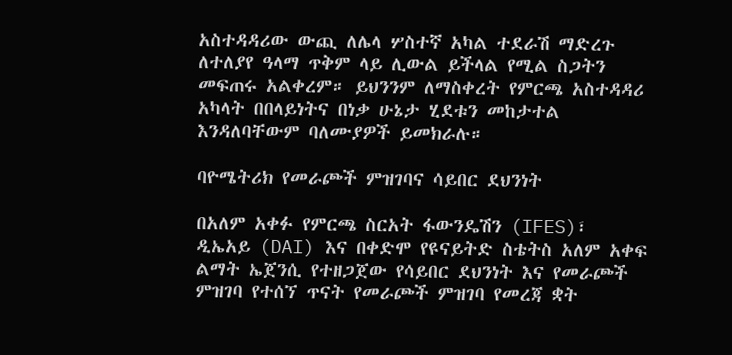አስተዳዳሪው ውጪ ለሌላ ሦስተኛ አካል ተደራሽ ማድረጉ ለተለያየ ዓላማ ጥቅም ላይ ሊውል ይችላል የሚል ስጋትን መፍጠሩ አልቀረም። ይህንንም ለማስቀረት የምርጫ አስተዳዳሪ አካላት በበላይነትና በነቃ ሁኔታ ሂደቱን መከታተል እንዳለባቸውም ባለሙያዎች ይመክራሉ።

ባዮሜትሪክ የመራጮች ምዝገባና ሳይበር ደህንነት

በአለም አቀፉ የምርጫ ስርአት ፋውንዴሽን (IFES)፣ ዲኤአይ (DAI) እና በቀድሞ የዩናይትድ ስቴትስ አለም አቀፍ ልማት ኤጀንሲ የተዘጋጀው የሳይበር ደህንነት እና የመራጮች ምዝገባ የተሰኘ ጥናት የመራጮች ምዝገባ የመረጃ ቋት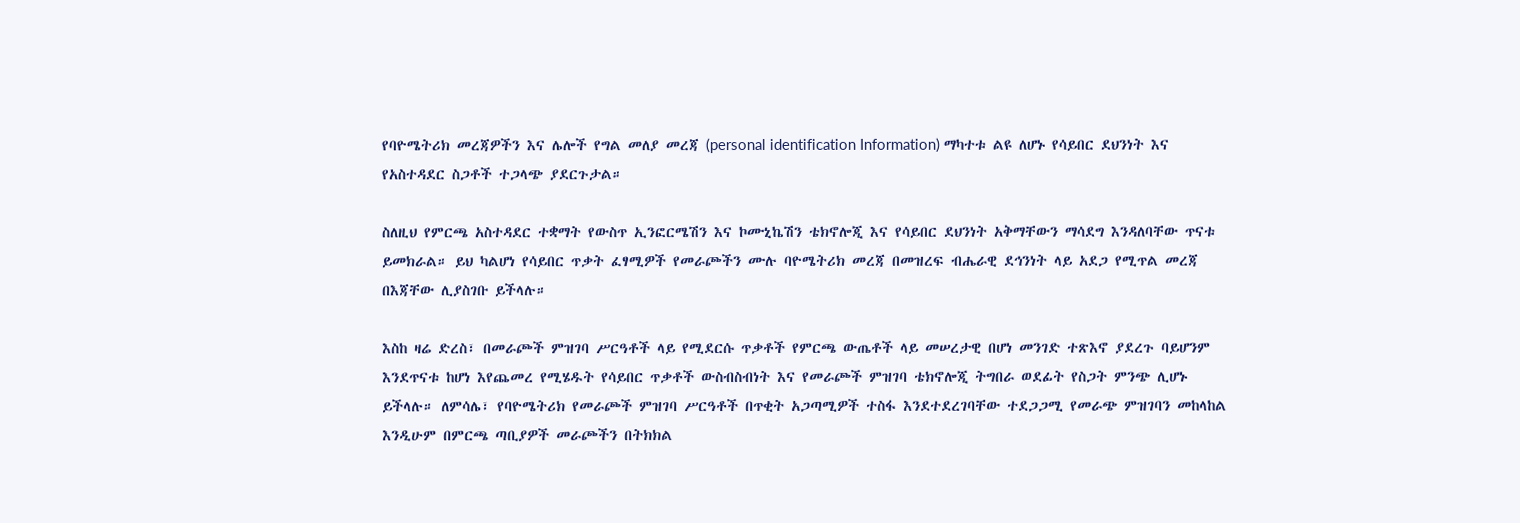የባዮሜትሪክ መረጃዎችን እና ሌሎች የግል መለያ መረጃ (personal identification Information) ማካተቱ ልዩ ለሆኑ የሳይበር ደህንነት እና የአስተዳደር ስጋቶች ተጋላጭ ያደርጉታል።

ስለዚህ የምርጫ አስተዳደር ተቋማት የውስጥ ኢንፎርሜሽን እና ኮሙኒኬሽን ቴክኖሎጂ እና የሳይበር ደህንነት አቅማቸውን ማሳደግ እንዳለባቸው ጥናቱ ይመክራል። ይህ ካልሆነ የሳይበር ጥቃት ፈፃሚዎች የመራጮችን ሙሉ ባዮሜትሪክ መረጃ በመዝረፍ ብሔራዊ ደኅንነት ላይ አደጋ የሚጥል መረጃ በእጃቸው ሊያስገቡ ይችላሉ።

እስከ ዛሬ ድረስ፣ በመራጮች ምዝገባ ሥርዓቶች ላይ የሚደርሱ ጥቃቶች የምርጫ ውጤቶች ላይ መሠረታዊ በሆነ መንገድ ተጽእኖ ያደረጉ ባይሆንም እንደጥናቱ ከሆነ እየጨመረ የሚሄዱት የሳይበር ጥቃቶች ውስብስብነት እና የመራጮች ምዝገባ ቴክኖሎጂ ትግበራ ወደፊት የስጋት ምንጭ ሊሆኑ ይችላሉ። ለምሳሌ፣ የባዮሜትሪክ የመራጮች ምዝገባ ሥርዓቶች በጥቂት አጋጣሚዎች ተስፋ እንደተደረገባቸው ተደጋጋሚ የመራጭ ምዝገባን መከላከል እንዲሁም በምርጫ ጣቢያዎች መራጮችን በትክክል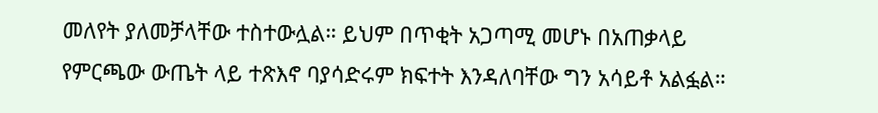መለየት ያለመቻላቸው ተስተውሏል። ይህም በጥቂት አጋጣሚ መሆኑ በአጠቃላይ የምርጫው ውጤት ላይ ተጽእኖ ባያሳድሩም ክፍተት እንዳለባቸው ግን አሳይቶ አልፏል።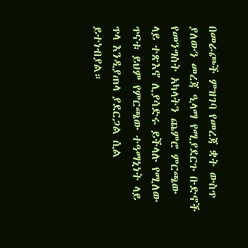በመራጮች ምዝገባ የመረጃ ቋት ውስጥ ያለውን መረጃ ዒላማ የሚያደርጉ ቡድኖች የመንግስት አካላትን ጨምሮ ምርጫው ላይ ተጽእኖ ሊያሳድሩ ይችላሉ የሚለው ጥናቱ ይህም የምርጫው ተዓማኒነት ላይ ጥላ እንዲያጠላ ያደርጋል ሲል ይተነብያል።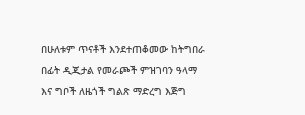በሁለቱም ጥናቶች እንደተጠቆመው ከትግበራ በፊት ዲጂታል የመራጮች ምዝገባን ዓላማ እና ግቦች ለዜጎች ግልጽ ማድረግ እጅግ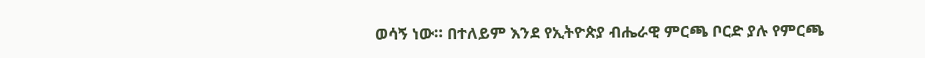ወሳኝ ነው። በተለይም እንደ የኢትዮጵያ ብሔራዊ ምርጫ ቦርድ ያሉ የምርጫ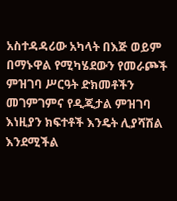አስተዳዳሪው አካላት በእጅ ወይም በማኑዋል የሚካሄደውን የመራጮች ምዝገባ ሥርዓት ድክመቶችን መገምገምና የዲጂታል ምዝገባ እነዚያን ክፍተቶች እንዴት ሊያሻሽል እንደሚችል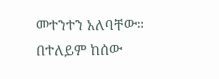መተንተን አለባቸው። በተለይም ከሰው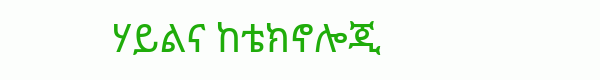ሃይልና ከቴክኖሎጂ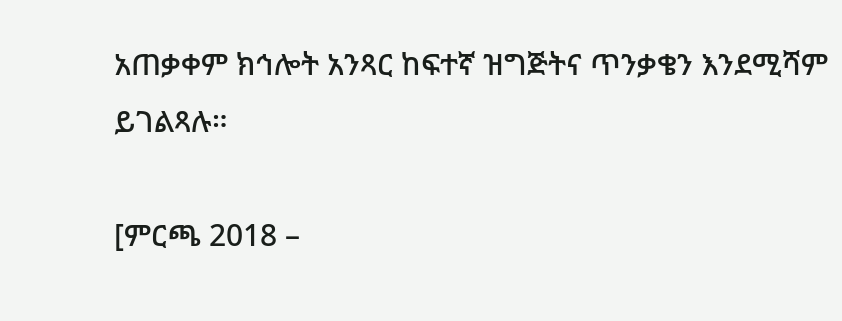አጠቃቀም ክኅሎት አንጻር ከፍተኛ ዝግጅትና ጥንቃቄን እንደሚሻም ይገልጻሉ።

[ምርጫ 2018 –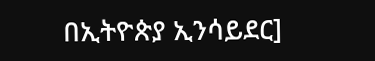በኢትዮጵያ ኢንሳይደር]